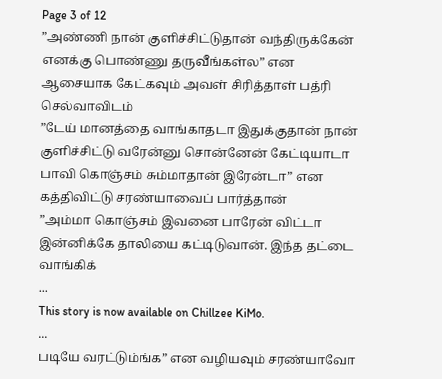Page 3 of 12
”அண்ணி நான் குளிச்சிட்டுதான் வந்திருக்கேன் எனக்கு பொண்ணு தருவீங்கள்ல” என ஆசையாக கேட்கவும் அவள் சிரித்தாள் பத்ரி செல்வாவிடம்
”டேய் மானத்தை வாங்காதடா இதுக்குதான் நான் குளிச்சிட்டு வரேன்னு சொன்னேன் கேட்டியாடா பாவி கொஞ்சம் சும்மாதான் இரேன்டா” என கத்திவிட்டு சரண்யாவைப் பார்த்தான்
”அம்மா கொஞ்சம் இவனை பாரேன் விட்டா இன்னிக்கே தாலியை கட்டிடுவான். இந்த தட்டை வாங்கிக்
...
This story is now available on Chillzee KiMo.
...
படியே வரட்டும்ங்க” என வழியவும் சரண்யாவோ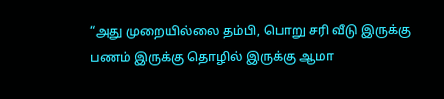“அது முறையில்லை தம்பி, பொறு சரி வீடு இருக்கு பணம் இருக்கு தொழில் இருக்கு ஆமா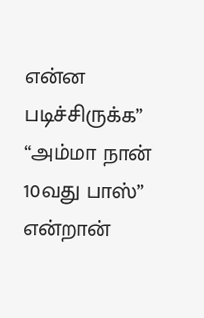என்ன படிச்சிருக்க”
“அம்மா நான் 10வது பாஸ்” என்றான்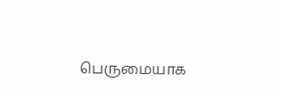பெருமையாக